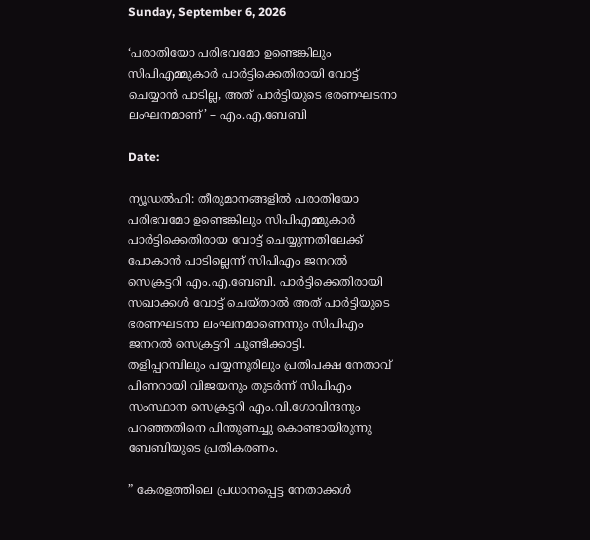Sunday, September 6, 2026

‘പരാതിയോ പരിഭവമോ ഉണ്ടെങ്കിലും സിപിഎമ്മുകാർ പാർട്ടിക്കെതിരായി വോട്ട് ചെയ്യാൻ പാടില്ല, അത് പാർട്ടിയുടെ ഭരണഘടനാ ലംഘനമാണ്’ – എം.എ.ബേബി

Date:

ന്യൂഡൽഹി: തീരുമാനങ്ങളിൽ പരാതിയോ പരിഭവമോ ഉണ്ടെങ്കിലും സിപിഎമ്മുകാർ പാർട്ടിക്കെതിരായ വോട്ട് ചെയ്യുന്നതിലേക്ക് പോകാൻ പാടില്ലെന്ന് സിപിഎം ജനറൽ സെക്രട്ടറി എം.എ.ബേബി. പാർട്ടിക്കെതിരായി സഖാക്കൾ വോട്ട് ചെയ്താൽ അത് പാർട്ടിയുടെ ഭരണഘടനാ ലംഘനമാണെന്നും സിപിഎം ജനറൽ സെക്രട്ടറി ചൂണ്ടിക്കാട്ടി.
തളിപ്പറമ്പിലും പയ്യന്നൂരിലും പ്രതിപക്ഷ നേതാവ് പിണറായി വിജയനും തുടർന്ന് സിപിഎം സംസ്ഥാന സെക്രട്ടറി എം.വി.ഗോവിന്ദനും പറഞ്ഞതിനെ പിന്തുണച്ചു കൊണ്ടായിരുന്നു ബേബിയുടെ പ്രതികരണം.

” കേരളത്തിലെ പ്രധാനപ്പെട്ട നേതാക്കൾ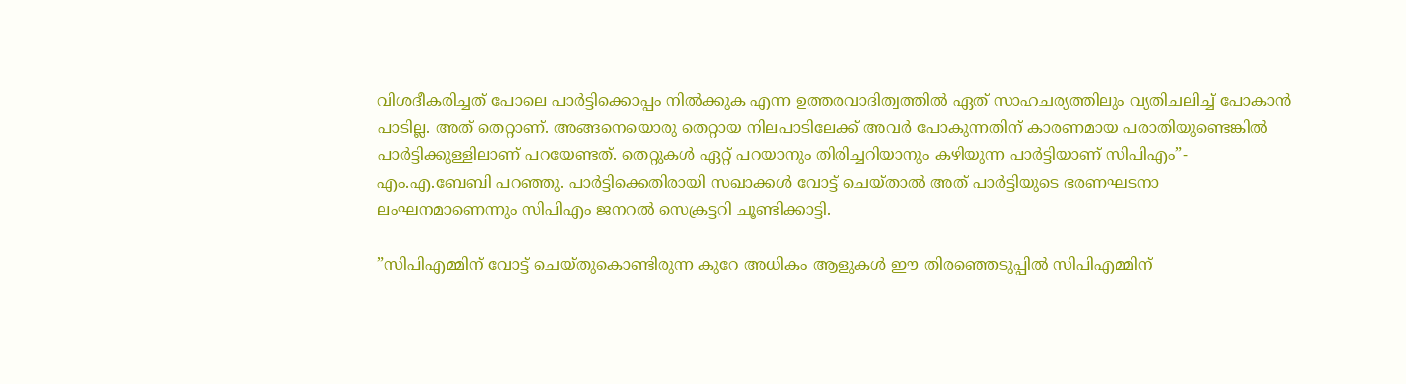വിശദീകരിച്ചത് പോലെ പാർട്ടിക്കൊപ്പം നിൽക്കുക എന്ന ഉത്തരവാദിത്വത്തിൽ ഏത് സാഹചര്യത്തിലും വ്യതിചലിച്ച് പോകാൻ പാടില്ല. അത് തെറ്റാണ്. അങ്ങനെയൊരു തെറ്റായ നിലപാടിലേക്ക് അവർ പോകുന്നതിന് കാരണമായ പരാതിയുണ്ടെങ്കിൽ പാർട്ടിക്കുള്ളിലാണ് പറയേണ്ടത്. തെറ്റുകൾ ഏറ്റ് പറയാനും തിരിച്ചറിയാനും കഴിയുന്ന പാർട്ടിയാണ് സിപിഎം”- എം.എ.ബേബി പറഞ്ഞു. പാർട്ടിക്കെതിരായി സഖാക്കൾ വോട്ട് ചെയ്താൽ അത് പാർട്ടിയുടെ ഭരണഘടനാ ലംഘനമാണെന്നും സിപിഎം ജനറൽ സെക്രട്ടറി ചൂണ്ടിക്കാട്ടി.

”സിപിഎമ്മിന് വോട്ട് ചെയ്തുകൊണ്ടിരുന്ന കുറേ അധികം ആളുകൾ ഈ തിരഞ്ഞെടുപ്പിൽ സിപിഎമ്മിന്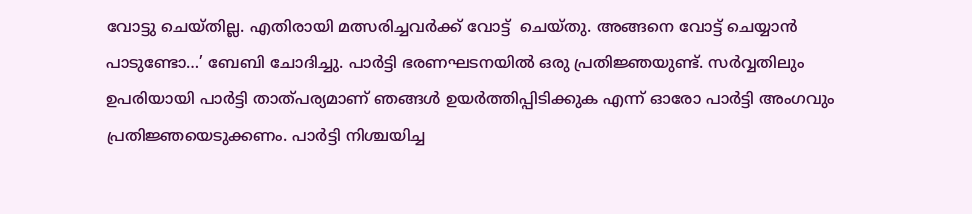വോട്ടു ചെയ്തില്ല. എതിരായി മത്സരിച്ചവർക്ക് വോട്ട്  ചെയ്തു. അങ്ങനെ വോട്ട് ചെയ്യാൻ പാടുണ്ടോ…’ ബേബി ചോദിച്ചു. പാർട്ടി ഭരണഘടനയിൽ ഒരു പ്രതിജ്ഞയുണ്ട്. സർവ്വതിലും ഉപരിയായി പാർട്ടി താത്പര്യമാണ് ഞങ്ങൾ ഉയർത്തിപ്പിടിക്കുക എന്ന് ഓരോ പാർട്ടി അംഗവും പ്രതിജ്ഞയെടുക്കണം. പാർട്ടി നിശ്ചയിച്ച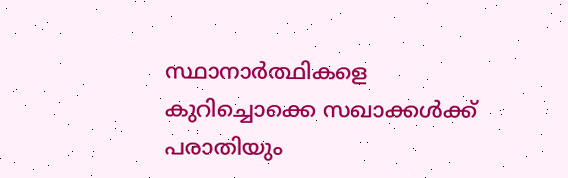സ്ഥാനാർത്ഥികളെ കുറിച്ചൊക്കെ സഖാക്കൾക്ക് പരാതിയും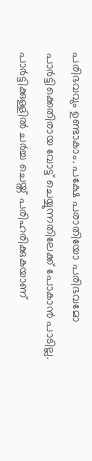പരിഭവവും ഉണ്ടാകാം. പക്ഷേ പരാതിയോ പരിഭവമോ പാർട്ടിക്കെതിരായ വോട്ട് ചെയ്യുന്നതിലേക്ക് പോകാൻ പാടില്ല. പാർട്ടിക്കുള്ളിൽ ചർച്ച ചെയ്ത് പരിഹരിക്കുകയാണ്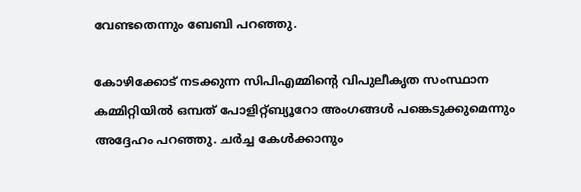വേണ്ടതെന്നും ബേബി പറഞ്ഞു.

കോഴിക്കോട് നടക്കുന്ന സിപിഎമ്മിന്റെ വിപുലീകൃത സംസ്ഥാന കമ്മിറ്റിയിൽ ഒമ്പത് പോളിറ്റ്ബ്യൂറോ അംഗങ്ങൾ പങ്കെടുക്കുമെന്നും അദ്ദേഹം പറഞ്ഞു. ചർച്ച കേൾക്കാനും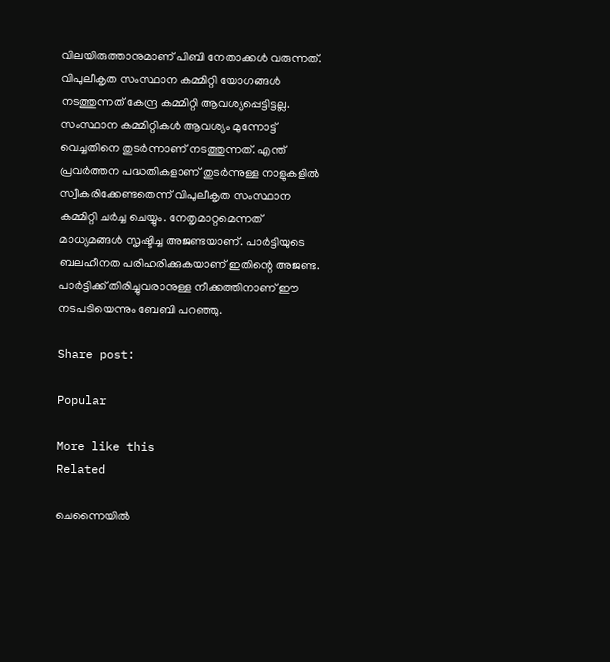വിലയിരുത്താനുമാണ് പിബി നേതാക്കൾ വരുന്നത്. വിപുലീകൃത സംസ്ഥാന കമ്മിറ്റി യോഗങ്ങൾ നടത്തുന്നത് കേന്ദ്ര കമ്മിറ്റി ആവശ്യപ്പെട്ടിട്ടല്ല. സംസ്ഥാന കമ്മിറ്റികൾ ആവശ്യം മുന്നോട്ട് വെച്ചതിനെ തുടർന്നാണ് നടത്തുന്നത്. എന്ത് പ്രവർത്തന പദ്ധതികളാണ് തുടർന്നുള്ള നാളുകളിൽ സ്വീകരിക്കേണ്ടതെന്ന് വിപുലീകൃത സംസ്ഥാന കമ്മിറ്റി ചർച്ച ചെയ്യും. നേതൃമാറ്റമെന്നത് മാധ്യമങ്ങൾ സൃഷ്ടിച്ച അജണ്ടയാണ്. പാർട്ടിയുടെ ബലഹീനത പരിഹരിക്കുകയാണ് ഇതിന്റെ അജണ്ട. പാർട്ടിക്ക് തിരിച്ചുവരാനുള്ള നീക്കത്തിനാണ് ഈ നടപടിയെന്നും ബേബി പറഞ്ഞു.

Share post:

Popular

More like this
Related

ചെന്നൈയിൽ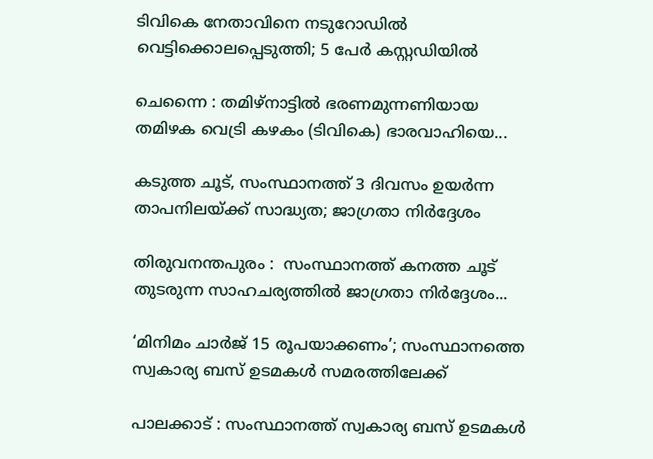ടിവികെ നേതാവിനെ നടുറോഡിൽ  വെട്ടിക്കൊലപ്പെടുത്തി; 5 പേർ കസ്റ്റഡിയിൽ

ചെന്നൈ : തമിഴ്നാട്ടിൽ ഭരണമുന്നണിയായ തമിഴക വെട്രി കഴകം (ടിവികെ) ഭാരവാഹിയെ...

കടുത്ത ചൂട്, സംസ്ഥാനത്ത് 3 ദിവസം ഉയർന്ന താപനിലയ്ക്ക് സാദ്ധ്യത; ജാഗ്രതാ നിർദ്ദേശം

തിരുവനന്തപുരം :  സംസ്ഥാനത്ത് കനത്ത ചൂട് തുടരുന്ന സാഹചര്യത്തിൽ ജാഗ്രതാ നിർദ്ദേശം...

‘മിനിമം ചാർജ് 15 രൂപയാക്കണം’; സംസ്ഥാനത്തെ സ്വകാര്യ ബസ് ഉടമകള്‍ സമരത്തിലേക്ക്

പാലക്കാട് : സംസ്ഥാനത്ത് സ്വകാര്യ ബസ് ഉടമകള്‍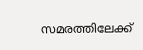സമരത്തിലേക്ക്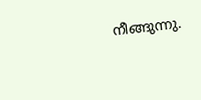നീങ്ങുന്നു.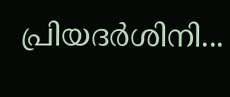പ്രിയദര്‍ശിനി...